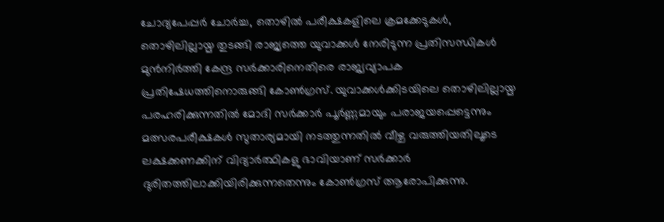ചോദ്യപേപ്പർ ചോർച്ച, തൊഴിൽ പരീക്ഷകളിലെ ക്രമക്കേടുകൾ, തൊഴിലില്ലായ്മ തുടങ്ങി രാജ്യത്തെ യുവാക്കൾ നേരിടുന്ന പ്രതിസന്ധികൾ മുൻനിർത്തി കേന്ദ്ര സർക്കാരിനെതിരെ രാജ്യവ്യാപക പ്രതിഷേധത്തിനൊരുങ്ങി കോൺഗ്രസ്. യുവാക്കൾക്കിടയിലെ തൊഴിലില്ലായ്മ പരഹരിക്കുന്നതിൽ മോദി സർക്കാർ പൂർണ്ണമായും പരാജയപ്പെട്ടെന്നും മത്സരപരീക്ഷകൾ സുതാര്യമായി നടത്തുന്നതിൽ വീഴ്ച വരുത്തിയതിലൂടെ ലക്ഷക്കണക്കിന് വിദ്യാർത്ഥികളു ഭാവിയാണ് സർക്കാർ ദുരിതത്തിലാക്കിയിരിക്കുന്നതെന്നും കോൺഗ്രസ് ആരോപിക്കുന്നു.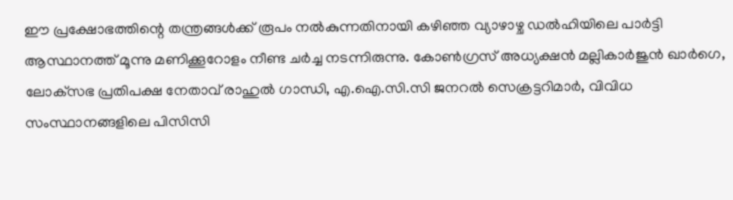ഈ പ്രക്ഷോഭത്തിന്റെ തന്ത്രങ്ങൾക്ക് രൂപം നൽകുന്നതിനായി കഴിഞ്ഞ വ്യാഴാഴ്ച ഡൽഹിയിലെ പാർട്ടി ആസ്ഥാനത്ത് മൂന്നു മണിക്കൂറോളം നീണ്ട ചർച്ച നടന്നിരുന്നു. കോൺഗ്രസ് അധ്യക്ഷൻ മല്ലികാർജുൻ ഖാർഗെ, ലോക്‌സഭ പ്രതിപക്ഷ നേതാവ് രാഹുൽ ഗാന്ധി, എ.ഐ.സി.സി ജനറൽ സെക്രട്ടറിമാർ, വിവിധ സംസ്ഥാനങ്ങളിലെ പിസിസി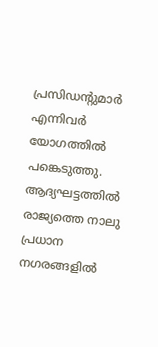പ്രസിഡന്റുമാർ എന്നിവർ യോഗത്തിൽ പങ്കെടുത്തു. ആദ്യഘട്ടത്തിൽ രാജ്യത്തെ നാലു പ്രധാന നഗരങ്ങളിൽ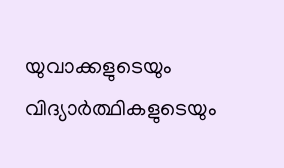യുവാക്കളുടെയും വിദ്യാർത്ഥികളുടെയും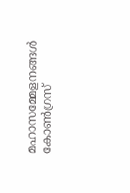മഹാസമ്മേളനങ്ങൾ കോൺഗ്രസ്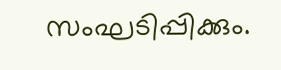സംഘടിപ്പിക്കും.